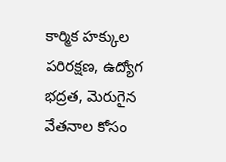కార్మిక హక్కుల పరిరక్షణ, ఉద్యోగ భద్రత, మెరుగైన వేతనాల కోసం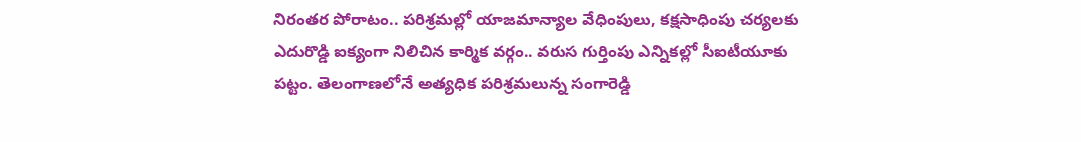నిరంతర పోరాటం.. పరిశ్రమల్లో యాజమాన్యాల వేధింపులు, కక్షసాధింపు చర్యలకు ఎదురొడ్డి ఐక్యంగా నిలిచిన కార్మిక వర్గం.. వరుస గుర్తింపు ఎన్నికల్లో సీఐటీయూకు పట్టం. తెలంగాణలోనే అత్యధిక పరిశ్రమలున్న సంగారెడ్డి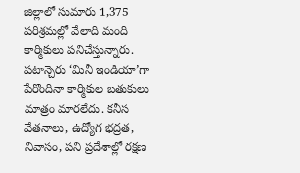జిల్లాలో సుమారు 1,375 పరిశ్రమల్లో వేలాది మంది కార్మికులు పనిచేస్తున్నారు. పటాన్చెరు ‘మినీ ఇండియా’గా పేరొందినా కార్మికుల బతుకులు మాత్రం మారలేదు. కనీస వేతనాలు, ఉద్యోగ భద్రత, నివాసం, పని ప్రదేశాల్లో రక్షణ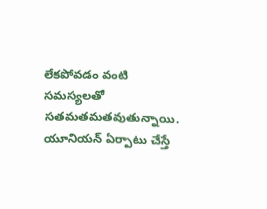లేకపోవడం వంటి సమస్యలతో సతమతమతవుతున్నాయి. యూనియన్ ఏర్పాటు చేస్తే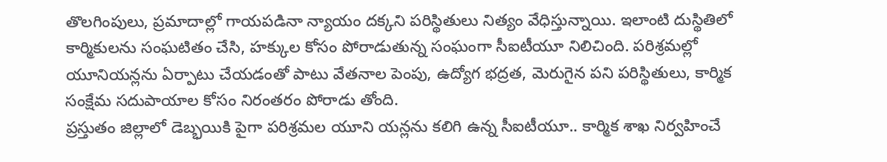తొలగింపులు, ప్రమాదాల్లో గాయపడినా న్యాయం దక్కని పరిస్థితులు నిత్యం వేధిస్తున్నాయి. ఇలాంటి దుస్థితిలో కార్మికులను సంఘటితం చేసి, హక్కుల కోసం పోరాడుతున్న సంఘంగా సీఐటీయూ నిలిచింది. పరిశ్రమల్లో యూనియన్లను ఏర్పాటు చేయడంతో పాటు వేతనాల పెంపు, ఉద్యోగ భద్రత, మెరుగైన పని పరిస్థితులు, కార్మిక సంక్షేమ సదుపాయాల కోసం నిరంతరం పోరాడు తోంది.
ప్రస్తుతం జిల్లాలో డెబ్భయికి పైగా పరిశ్రమల యూని యన్లను కలిగి ఉన్న సీఐటీయూ.. కార్మిక శాఖ నిర్వహించే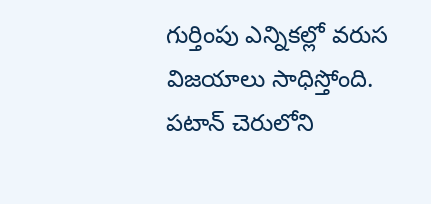గుర్తింపు ఎన్నికల్లో వరుస విజయాలు సాధిస్తోంది. పటాన్ చెరులోని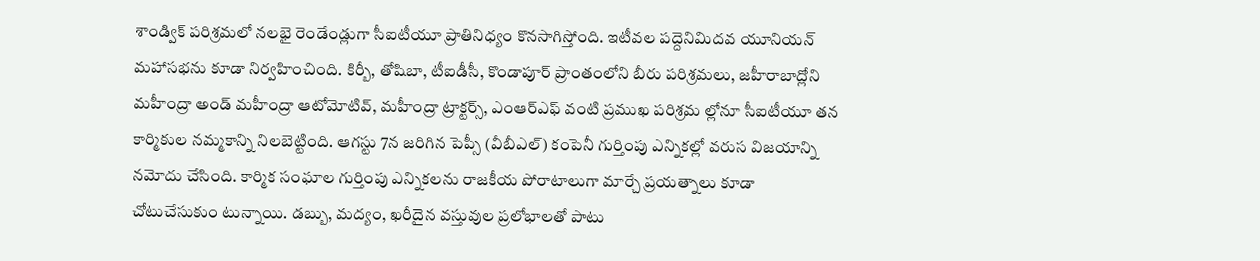శాండ్విక్ పరిశ్రమలో నలభై రెండేండ్లుగా సీఐటీయూ ప్రాతినిధ్యం కొనసాగిస్తోంది. ఇటీవల పద్దెనిమిదవ యూనియన్ మహాసభను కూడా నిర్వహించింది. కిర్బీ, తోషిబా, టీఐడీసీ, కొండాపూర్ ప్రాంతంలోని బీరు పరిశ్రమలు, జహీరాబాద్లోని మహీంద్రా అండ్ మహీంద్రా ఆటోమోటివ్, మహీంద్రా ట్రాక్టర్స్, ఎంఆర్ఎఫ్ వంటి ప్రముఖ పరిశ్రమ ల్లోనూ సీఐటీయూ తన కార్మికుల నమ్మకాన్ని నిలబెట్టింది. ఆగస్టు 7న జరిగిన పెప్సీ (వీబీఎల్) కంపెనీ గుర్తింపు ఎన్నికల్లో వరుస విజయాన్ని నమోదు చేసింది. కార్మిక సంఘాల గుర్తింపు ఎన్నికలను రాజకీయ పోరాటాలుగా మార్చే ప్రయత్నాలు కూడా చోటుచేసుకుం టున్నాయి. డబ్బు, మద్యం, ఖరీదైన వస్తువుల ప్రలోభాలతో పాటు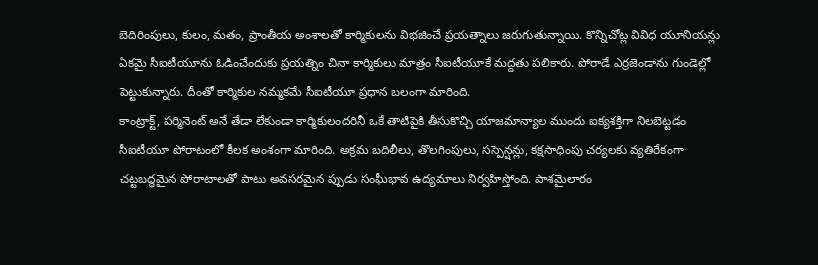బెదిరింపులు, కులం, మతం, ప్రాంతీయ అంశాలతో కార్మికులను విభజించే ప్రయత్నాలు జరుగుతున్నాయి. కొన్నిచోట్ల వివిధ యూనియన్లు ఏకమై సీఐటీయూను ఓడించేందుకు ప్రయత్నిం చినా కార్మికులు మాత్రం సీఐటీయూకే మద్దతు పలికారు. పోరాడే ఎర్రజెండాను గుండెల్లో పెట్టుకున్నారు. దీంతో కార్మికుల నమ్మకమే సీఐటీయూ ప్రధాన బలంగా మారింది.
కాంట్రాక్ట్, పర్మినెంట్ అనే తేడా లేకుండా కార్మికులందరినీ ఒకే తాటిపైకి తీసుకొచ్చి యాజమాన్యాల ముందు ఐక్యశక్తిగా నిలబెట్టడం సీఐటీయూ పోరాటంలో కీలక అంశంగా మారింది. అక్రమ బదిలీలు, తొలగింపులు, సస్పెన్షన్లు, కక్షసాధింపు చర్యలకు వ్యతిరేకంగా చట్టబద్ధమైన పోరాటాలతో పాటు అవసరమైన ప్పుడు సంఘీభావ ఉద్యమాలు నిర్వహిస్తోంది. పాశమైలారం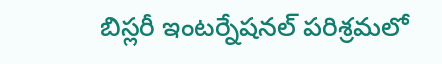బిస్లరీ ఇంటర్నేషనల్ పరిశ్రమలో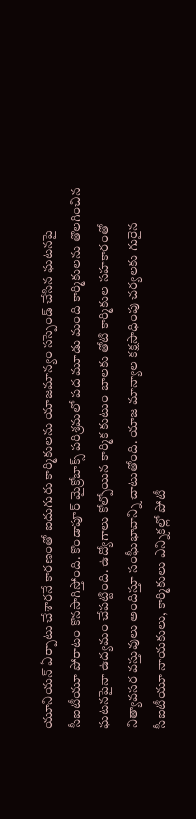యూనియన్ ఏర్పాటు చేశారనే కారణంతో ఐదుగురు కార్మికులను యాజమాన్యం సస్పెండ్ చేసిన ఘటనపై సీఐటీయూ పోరాటం కొనసాగిస్తోంది. కొండాపూర్ మైక్రోబాక్స్ పరిశ్రమలో పద మూడు మంది కార్మికులను తొలగించిన ఘటనపైనా ఉద్యమం చేపట్టింది. ఉద్యోగాలు కోల్పోయిన కార్మిక కుటుం బాలకు తోటి కార్మికుల సహకారంతో నిత్యావసర వస్తువులు అందిస్తూ సంఘీభావాన్ని చాటుతోంది. యాజ మాన్యాల కక్షసాధింపు చర్యలకు గురైన సీఐటీయూ నాయకులు, కార్మికులు ఎన్నికల్లో పోటీ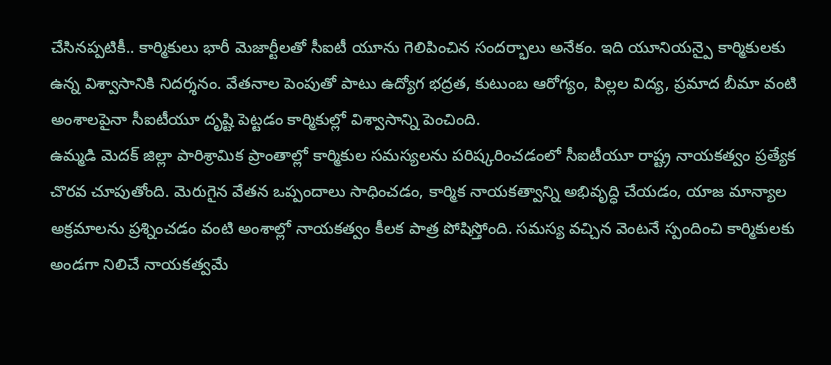చేసినప్పటికీ.. కార్మికులు భారీ మెజార్టీలతో సీఐటీ యూను గెలిపించిన సందర్భాలు అనేకం. ఇది యూనియన్పై కార్మికులకు ఉన్న విశ్వాసానికి నిదర్శనం. వేతనాల పెంపుతో పాటు ఉద్యోగ భద్రత, కుటుంబ ఆరోగ్యం, పిల్లల విద్య, ప్రమాద బీమా వంటి అంశాలపైనా సీఐటీయూ దృష్టి పెట్టడం కార్మికుల్లో విశ్వాసాన్ని పెంచింది.
ఉమ్మడి మెదక్ జిల్లా పారిశ్రామిక ప్రాంతాల్లో కార్మికుల సమస్యలను పరిష్కరించడంలో సీఐటీయూ రాష్ట్ర నాయకత్వం ప్రత్యేక చొరవ చూపుతోంది. మెరుగైన వేతన ఒప్పందాలు సాధించడం, కార్మిక నాయకత్వాన్ని అభివృద్ధి చేయడం, యాజ మాన్యాల అక్రమాలను ప్రశ్నించడం వంటి అంశాల్లో నాయకత్వం కీలక పాత్ర పోషిస్తోంది. సమస్య వచ్చిన వెంటనే స్పందించి కార్మికులకు అండగా నిలిచే నాయకత్వమే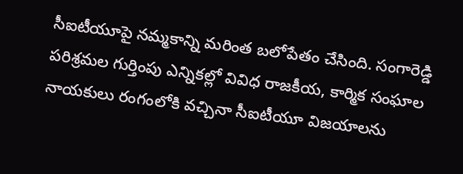సీఐటీయూపై నమ్మకాన్ని మరింత బలోపేతం చేసింది. సంగారెడ్డి పరిశ్రమల గుర్తింపు ఎన్నికల్లో వివిధ రాజకీయ, కార్మిక సంఘాల నాయకులు రంగంలోకి వచ్చినా సీఐటీయూ విజయాలను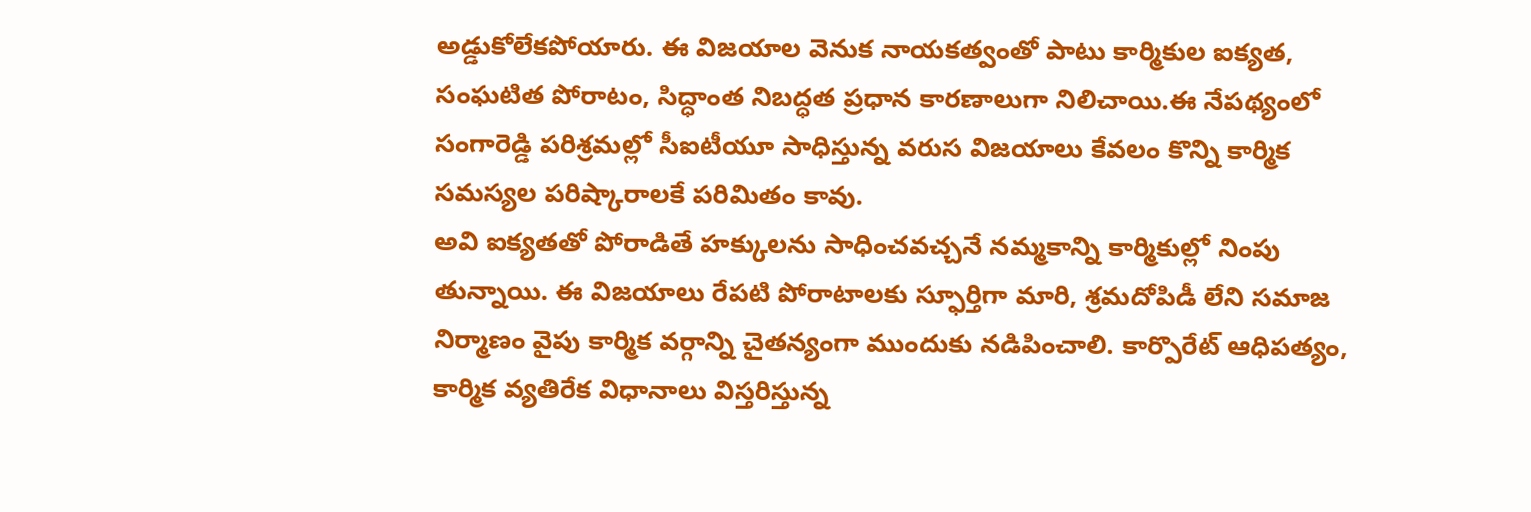అడ్డుకోలేకపోయారు. ఈ విజయాల వెనుక నాయకత్వంతో పాటు కార్మికుల ఐక్యత, సంఘటిత పోరాటం, సిద్ధాంత నిబద్ధత ప్రధాన కారణాలుగా నిలిచాయి.ఈ నేపథ్యంలో సంగారెడ్డి పరిశ్రమల్లో సీఐటీయూ సాధిస్తున్న వరుస విజయాలు కేవలం కొన్ని కార్మిక సమస్యల పరిష్కారాలకే పరిమితం కావు.
అవి ఐక్యతతో పోరాడితే హక్కులను సాధించవచ్చనే నమ్మకాన్ని కార్మికుల్లో నింపు తున్నాయి. ఈ విజయాలు రేపటి పోరాటాలకు స్ఫూర్తిగా మారి, శ్రమదోపిడీ లేని సమాజ నిర్మాణం వైపు కార్మిక వర్గాన్ని చైతన్యంగా ముందుకు నడిపించాలి. కార్పొరేట్ ఆధిపత్యం, కార్మిక వ్యతిరేక విధానాలు విస్తరిస్తున్న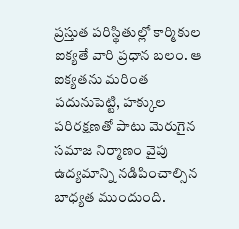ప్రస్తుత పరిస్థితుల్లో కార్మికుల ఐక్యతే వారి ప్రధాన బలం. ఆ ఐక్యతను మరింత పదునుపెట్టి, హక్కుల పరిరక్షణతో పాటు మెరుగైన సమాజ నిర్మాణం వైపు ఉద్యమాన్ని నడిపించాల్సిన బాధ్యత ముందుంది.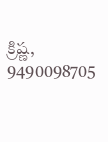క్రిష్ణ, 9490098705